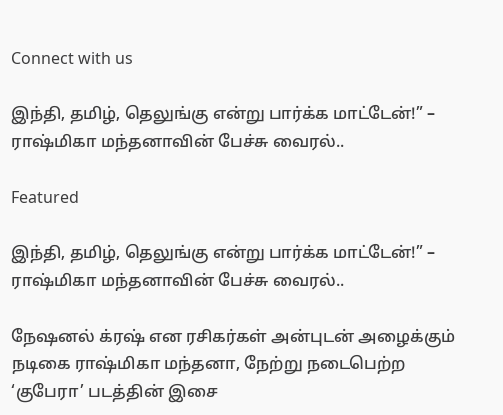Connect with us

இந்தி, தமிழ், தெலுங்கு என்று பார்க்க மாட்டேன்!” – ராஷ்மிகா மந்தனாவின் பேச்சு வைரல்..

Featured

இந்தி, தமிழ், தெலுங்கு என்று பார்க்க மாட்டேன்!” – ராஷ்மிகா மந்தனாவின் பேச்சு வைரல்..

நேஷனல் க்ரஷ் என ரசிகர்கள் அன்புடன் அழைக்கும் நடிகை ராஷ்மிகா மந்தனா, நேற்று நடைபெற்ற ‘குபேரா’ படத்தின் இசை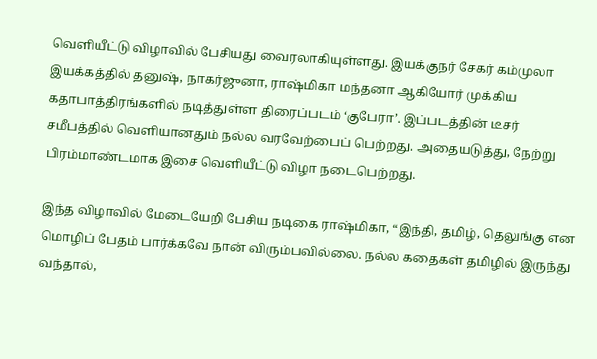வெளியீட்டு விழாவில் பேசியது வைரலாகியுள்ளது. இயக்குநர் சேகர் கம்முலா இயக்கத்தில் தனுஷ், நாகர்ஜுனா, ராஷ்மிகா மந்தனா ஆகியோர் முக்கிய கதாபாத்திரங்களில் நடித்துள்ள திரைப்படம் ‘குபேரா’. இப்படத்தின் டீசர் சமீபத்தில் வெளியானதும் நல்ல வரவேற்பைப் பெற்றது. அதையடுத்து, நேற்று பிரம்மாண்டமாக இசை வெளியீட்டு விழா நடைபெற்றது.

இந்த விழாவில் மேடையேறி பேசிய நடிகை ராஷ்மிகா, “இந்தி, தமிழ், தெலுங்கு என மொழிப் பேதம் பார்க்கவே நான் விரும்பவில்லை. நல்ல கதைகள் தமிழில் இருந்து வந்தால்,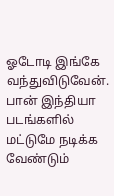ஓடோடி இங்கே வந்துவிடுவேன். பான் இந்தியா படங்களில் மட்டுமே நடிக்க வேண்டும்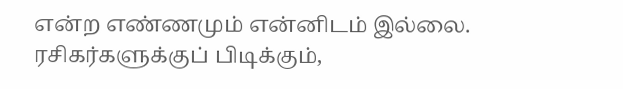என்ற எண்ணமும் என்னிடம் இல்லை. ரசிகர்களுக்குப் பிடிக்கும்,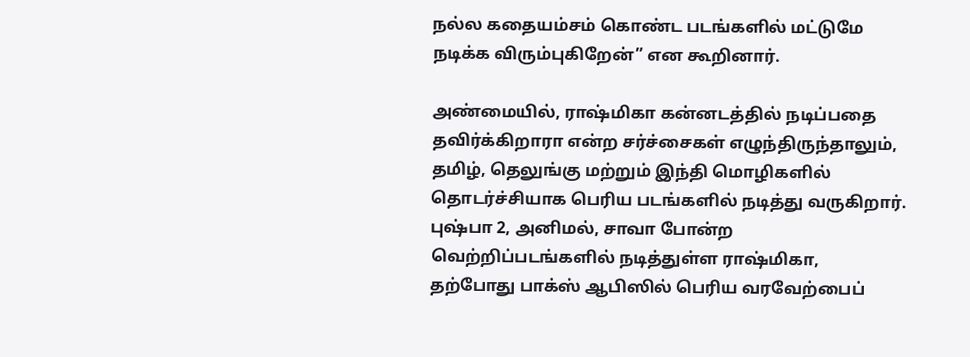நல்ல கதையம்சம் கொண்ட படங்களில் மட்டுமே நடிக்க விரும்புகிறேன்” என கூறினார்.

அண்மையில், ராஷ்மிகா கன்னடத்தில் நடிப்பதை தவிர்க்கிறாரா என்ற சர்ச்சைகள் எழுந்திருந்தாலும், தமிழ், தெலுங்கு மற்றும் இந்தி மொழிகளில் தொடர்ச்சியாக பெரிய படங்களில் நடித்து வருகிறார். புஷ்பா 2, அனிமல், சாவா போன்ற வெற்றிப்படங்களில் நடித்துள்ள ராஷ்மிகா, தற்போது பாக்ஸ் ஆபிஸில் பெரிய வரவேற்பைப்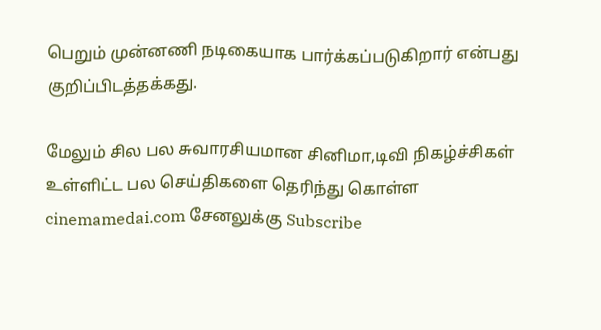பெறும் முன்னணி நடிகையாக பார்க்கப்படுகிறார் என்பது குறிப்பிடத்தக்கது.

மேலும் சில பல சுவாரசியமான சினிமா,டிவி நிகழ்ச்சிகள் உள்ளிட்ட பல செய்திகளை தெரிந்து கொள்ள cinemamedai.com சேனலுக்கு Subscribe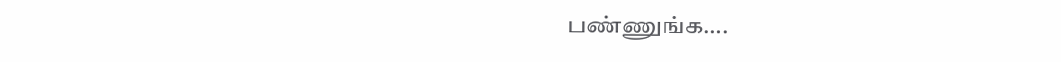பண்ணுங்க….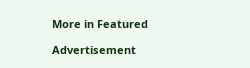More in Featured

Advertisement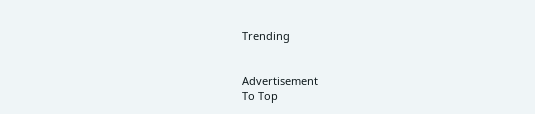Trending


Advertisement
To Top